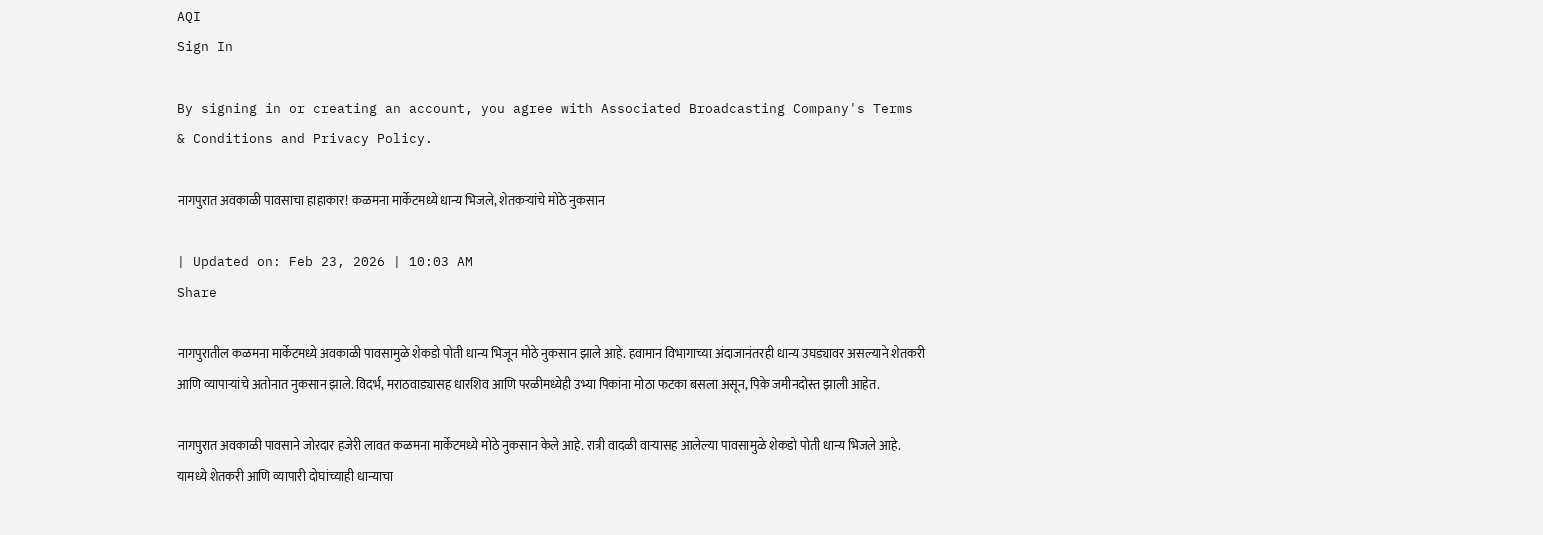AQI
Sign In

By signing in or creating an account, you agree with Associated Broadcasting Company's Terms & Conditions and Privacy Policy.

नागपुरात अवकाळी पावसाचा हाहाकार! कळमना मार्केटमध्ये धान्य भिजले, शेतकऱ्यांचे मोठे नुकसान

| Updated on: Feb 23, 2026 | 10:03 AM
Share

नागपुरातील कळमना मार्केटमध्ये अवकाळी पावसामुळे शेकडो पोती धान्य भिजून मोठे नुकसान झाले आहे. हवामान विभागाच्या अंदाजानंतरही धान्य उघड्यावर असल्याने शेतकरी आणि व्यापाऱ्यांचे अतोनात नुकसान झाले. विदर्भ, मराठवाड्यासह धारशिव आणि परळीमध्येही उभ्या पिकांना मोठा फटका बसला असून, पिके जमीनदोस्त झाली आहेत.

नागपुरात अवकाळी पावसाने जोरदार हजेरी लावत कळमना मार्केटमध्ये मोठे नुकसान केले आहे. रात्री वादळी वाऱ्यासह आलेल्या पावसामुळे शेकडो पोती धान्य भिजले आहे. यामध्ये शेतकरी आणि व्यापारी दोघांच्याही धान्याचा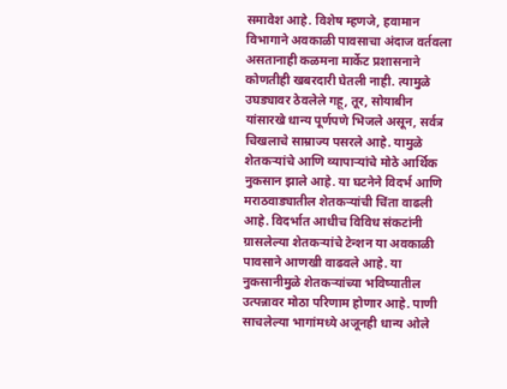समावेश आहे. विशेष म्हणजे, हवामान विभागाने अवकाळी पावसाचा अंदाज वर्तवला असतानाही कळमना मार्केट प्रशासनाने कोणतीही खबरदारी घेतली नाही. त्यामुळे उघड्यावर ठेवलेले गहू, तूर, सोयाबीन यांसारखे धान्य पूर्णपणे भिजले असून, सर्वत्र चिखलाचे साम्राज्य पसरले आहे. यामुळे शेतकऱ्यांचे आणि व्यापाऱ्यांचे मोठे आर्थिक नुकसान झाले आहे. या घटनेने विदर्भ आणि मराठवाड्यातील शेतकऱ्यांची चिंता वाढली आहे. विदर्भात आधीच विविध संकटांनी ग्रासलेल्या शेतकऱ्यांचे टेन्शन या अवकाळी पावसाने आणखी वाढवले आहे. या नुकसानीमुळे शेतकऱ्यांच्या भविष्यातील उत्पन्नावर मोठा परिणाम होणार आहे. पाणी साचलेल्या भागांमध्ये अजूनही धान्य ओले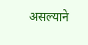असल्याने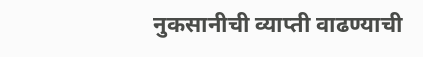नुकसानीची व्याप्ती वाढण्याची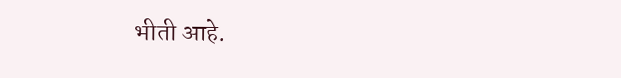भीती आहे.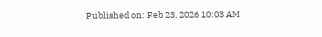Published on: Feb 23, 2026 10:03 AM